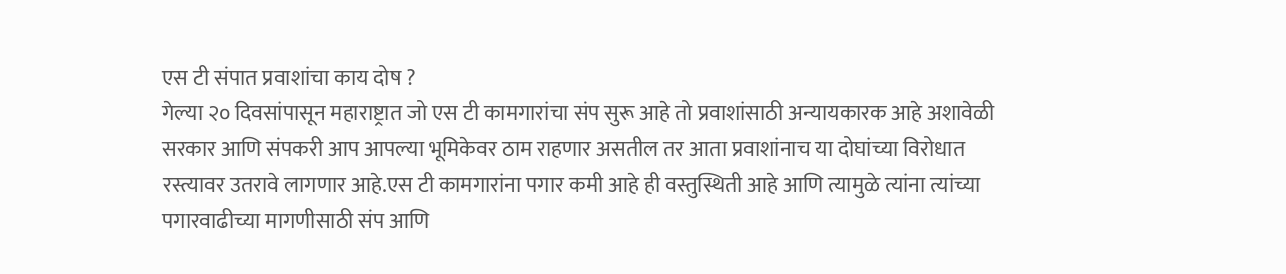एस टी संपात प्रवाशांचा काय दोष ?
गेल्या २० दिवसांपासून महाराष्ट्रात जो एस टी कामगारांचा संप सुरू आहे तो प्रवाशांसाठी अन्यायकारक आहे अशावेळी सरकार आणि संपकरी आप आपल्या भूमिकेवर ठाम राहणार असतील तर आता प्रवाशांनाच या दोघांच्या विरोधात रस्त्यावर उतरावे लागणार आहे.एस टी कामगारांना पगार कमी आहे ही वस्तुस्थिती आहे आणि त्यामुळे त्यांना त्यांच्या पगारवाढीच्या मागणीसाठी संप आणि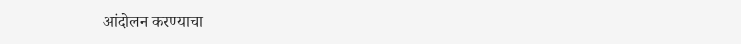आंदोलन करण्याचा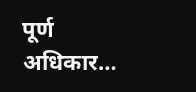पूर्ण अधिकार…